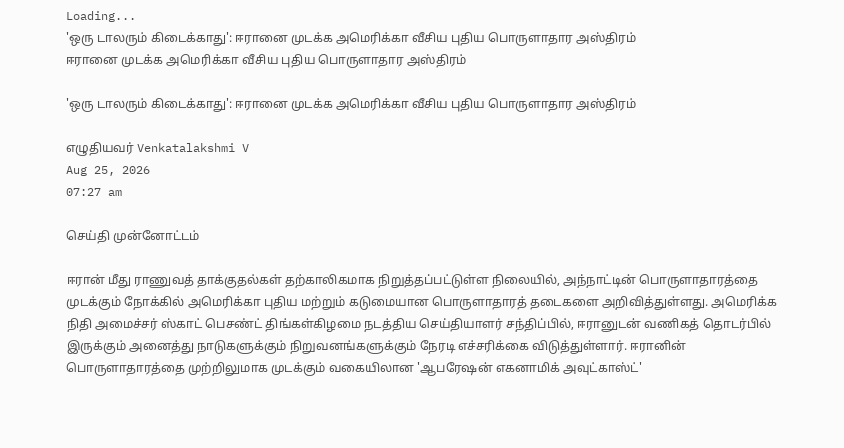Loading...
'ஒரு டாலரும் கிடைக்காது': ஈரானை முடக்க அமெரிக்கா வீசிய புதிய பொருளாதார அஸ்திரம்
ஈரானை முடக்க அமெரிக்கா வீசிய புதிய பொருளாதார அஸ்திரம்

'ஒரு டாலரும் கிடைக்காது': ஈரானை முடக்க அமெரிக்கா வீசிய புதிய பொருளாதார அஸ்திரம்

எழுதியவர் Venkatalakshmi V
Aug 25, 2026
07:27 am

செய்தி முன்னோட்டம்

ஈரான் மீது ராணுவத் தாக்குதல்கள் தற்காலிகமாக நிறுத்தப்பட்டுள்ள நிலையில், அந்நாட்டின் பொருளாதாரத்தை முடக்கும் நோக்கில் அமெரிக்கா புதிய மற்றும் கடுமையான பொருளாதாரத் தடைகளை அறிவித்துள்ளது. அமெரிக்க நிதி அமைச்சர் ஸ்காட் பெசண்ட் திங்கள்கிழமை நடத்திய செய்தியாளர் சந்திப்பில், ஈரானுடன் வணிகத் தொடர்பில் இருக்கும் அனைத்து நாடுகளுக்கும் நிறுவனங்களுக்கும் நேரடி எச்சரிக்கை விடுத்துள்ளார். ஈரானின் பொருளாதாரத்தை முற்றிலுமாக முடக்கும் வகையிலான 'ஆபரேஷன் எகனாமிக் அவுட்காஸ்ட்'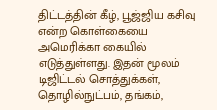திட்டத்தின் கீழ், பூஜ்ஜிய கசிவு என்ற கொள்கையை அமெரிக்கா கையில் எடுத்துள்ளது. இதன் மூலம் டிஜிட்டல் சொத்துக்கள், தொழில்நுட்பம், தங்கம்,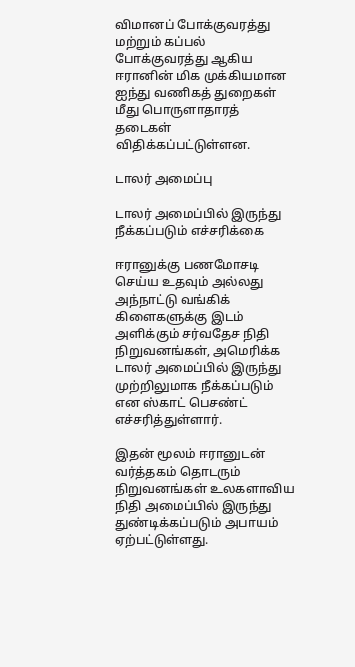விமானப் போக்குவரத்து மற்றும் கப்பல் போக்குவரத்து ஆகிய ஈரானின் மிக முக்கியமான ஐந்து வணிகத் துறைகள் மீது பொருளாதாரத் தடைகள் விதிக்கப்பட்டுள்ளன.

டாலர் அமைப்பு

டாலர் அமைப்பில் இருந்து நீக்கப்படும் எச்சரிக்கை

ஈரானுக்கு பணமோசடி செய்ய உதவும் அல்லது அந்நாட்டு வங்கிக் கிளைகளுக்கு இடம் அளிக்கும் சர்வதேச நிதி நிறுவனங்கள், அமெரிக்க டாலர் அமைப்பில் இருந்து முற்றிலுமாக நீக்கப்படும் என ஸ்காட் பெசண்ட் எச்சரித்துள்ளார்.

இதன் மூலம் ஈரானுடன் வர்த்தகம் தொடரும் நிறுவனங்கள் உலகளாவிய நிதி அமைப்பில் இருந்து துண்டிக்கப்படும் அபாயம் ஏற்பட்டுள்ளது.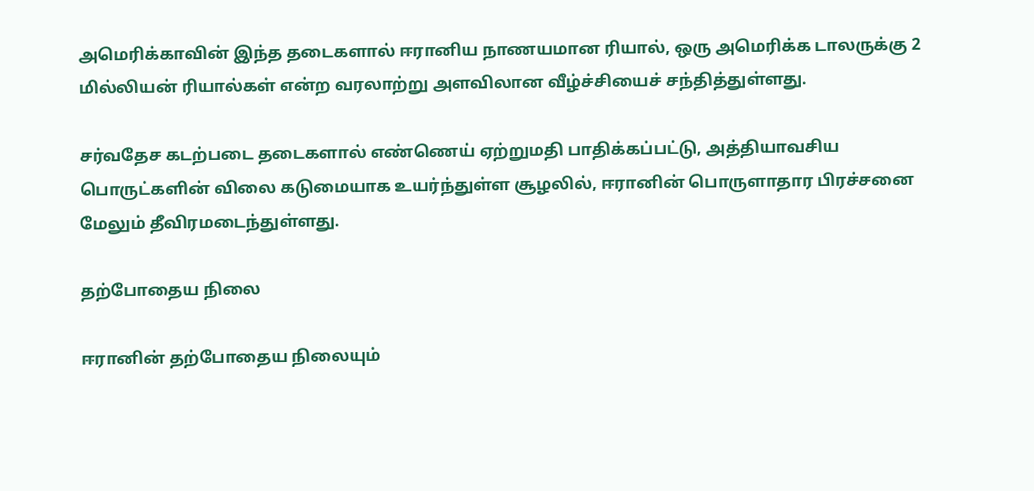அமெரிக்காவின் இந்த தடைகளால் ஈரானிய நாணயமான ரியால், ஒரு அமெரிக்க டாலருக்கு 2 மில்லியன் ரியால்கள் என்ற வரலாற்று அளவிலான வீழ்ச்சியைச் சந்தித்துள்ளது.

சர்வதேச கடற்படை தடைகளால் எண்ணெய் ஏற்றுமதி பாதிக்கப்பட்டு, அத்தியாவசிய பொருட்களின் விலை கடுமையாக உயர்ந்துள்ள சூழலில், ஈரானின் பொருளாதார பிரச்சனை மேலும் தீவிரமடைந்துள்ளது.

தற்போதைய நிலை

ஈரானின் தற்போதைய நிலையும்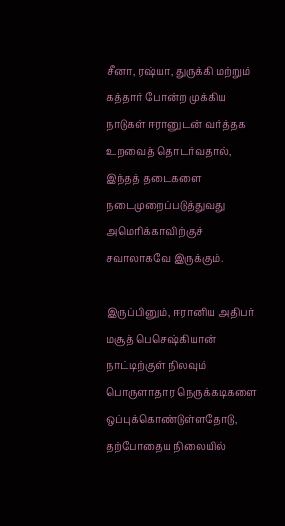சீனா, ரஷ்யா, துருக்கி மற்றும் கத்தார் போன்ற முக்கிய நாடுகள் ஈரானுடன் வர்த்தக உறவைத் தொடர்வதால், இந்தத் தடைகளை நடைமுறைப்படுத்துவது அமெரிக்காவிற்குச் சவாலாகவே இருக்கும்.

இருப்பினும், ஈரானிய அதிபர் மசூத் பெசெஷ்கியான் நாட்டிற்குள் நிலவும் பொருளாதார நெருக்கடிகளை ஒப்புக்கொண்டுள்ளதோடு, தற்போதைய நிலையில்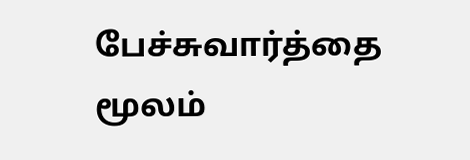பேச்சுவார்த்தை மூலம்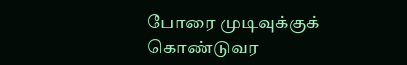போரை முடிவுக்குக் கொண்டுவர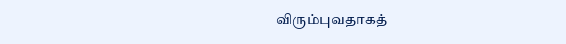விரும்புவதாகத்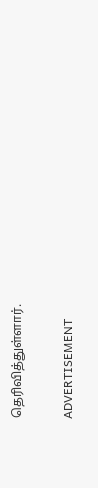தெரிவித்துள்ளார்.

ADVERTISEMENT